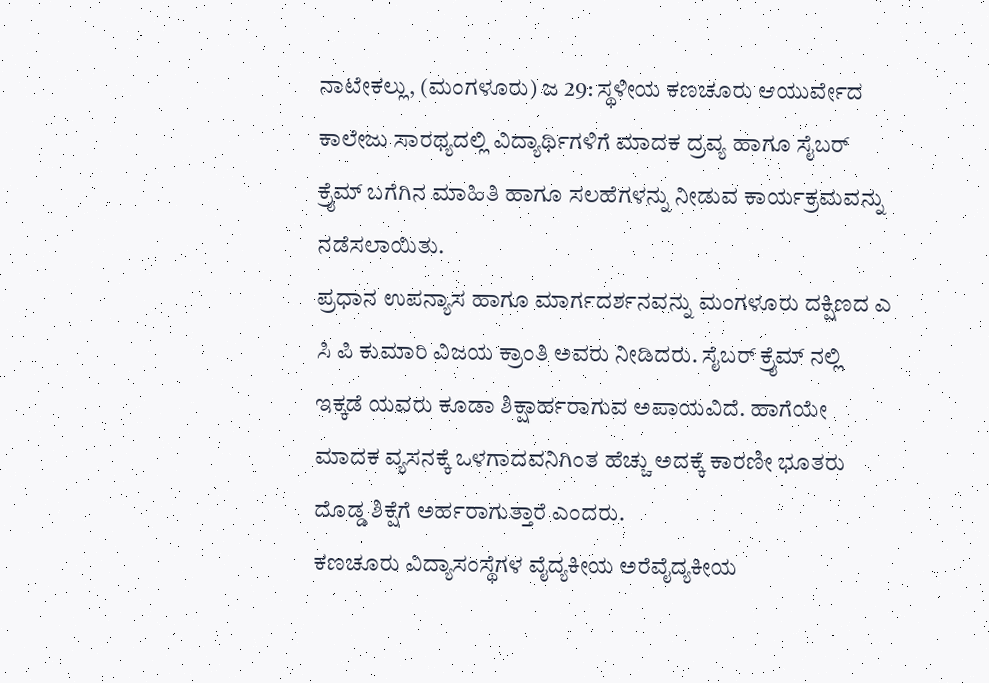ನಾಟೇಕಲ್ಲು, (ಮಂಗಳೂರು) ಜ 29: ಸ್ಥಳೀಯ ಕಣಚೂರು ಆಯುರ್ವೇದ ಕಾಲೇಜು ಸಾರಥ್ಯದಲ್ಲಿ ವಿದ್ಯಾರ್ಥಿಗಳಿಗೆ ಮಾದಕ ದ್ರವ್ಯ ಹಾಗೂ ಸೈಬರ್ ಕ್ರೈಮ್ ಬಗೆಗಿನ ಮಾಹಿತಿ ಹಾಗೂ ಸಲಹೆಗಳನ್ನು ನೀಡುವ ಕಾರ್ಯಕ್ರಮವನ್ನು ನಡೆಸಲಾಯಿತು.
ಪ್ರಧಾನ ಉಪನ್ಯಾಸ ಹಾಗೂ ಮಾರ್ಗದರ್ಶನವನ್ನು ಮಂಗಳೂರು ದಕ್ಷಿಣದ ಎ ಸಿ ಪಿ ಕುಮಾರಿ ವಿಜಯ ಕ್ರಾಂತಿ ಅವರು ನೀಡಿದರು. ಸೈಬರ್ ಕ್ರೈಮ್ ನಲ್ಲಿ ಇಕ್ಕಡೆ ಯವರು ಕೂಡಾ ಶಿಕ್ಷಾರ್ಹರಾಗುವ ಅಪಾಯವಿದೆ. ಹಾಗೆಯೇ ಮಾದಕ ವ್ಯಸನಕ್ಕೆ ಒಳಗಾದವನಿಗಿಂತ ಹೆಚ್ಚು ಅದಕ್ಕೆ ಕಾರಣೀ ಭೂತರು ದೊಡ್ಡ ಶಿಕ್ಷೆಗೆ ಅರ್ಹರಾಗುತ್ತಾರೆ ಎಂದರು.
ಕಣಚೂರು ವಿದ್ಯಾಸಂಸ್ಥೆಗಳ ವೈದ್ಯಕೀಯ ಅರೆವೈದ್ಯಕೀಯ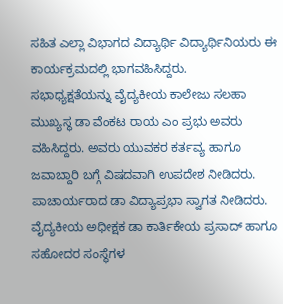ಸಹಿತ ಎಲ್ಲಾ ವಿಭಾಗದ ವಿದ್ಯಾರ್ಥಿ ವಿದ್ಯಾರ್ಥಿನಿಯರು ಈ ಕಾರ್ಯಕ್ರಮದಲ್ಲಿ ಭಾಗವಹಿಸಿದ್ದರು.
ಸಭಾಧ್ಯಕ್ಷತೆಯನ್ನು ವೈದ್ಯಕೀಯ ಕಾಲೇಜು ಸಲಹಾ ಮುಖ್ಯಸ್ಥ ಡಾ ವೆಂಕಟ ರಾಯ ಎಂ ಪ್ರಭು ಅವರು ವಹಿಸಿದ್ದರು. ಅವರು ಯುವಕರ ಕರ್ತವ್ಯ ಹಾಗೂ ಜವಾಬ್ದಾರಿ ಬಗ್ಗೆ ವಿಷದವಾಗಿ ಉಪದೇಶ ನೀಡಿದರು. ಪಾಚಾರ್ಯರಾದ ಡಾ ವಿದ್ಯಾಪ್ರಭಾ ಸ್ವಾಗತ ನೀಡಿದರು.
ವೈದ್ಯಕೀಯ ಅಧೀಕ್ಷಕ ಡಾ ಕಾರ್ತಿಕೇಯ ಪ್ರಸಾದ್ ಹಾಗೂ ಸಹೋದರ ಸಂಸ್ಥೆಗಳ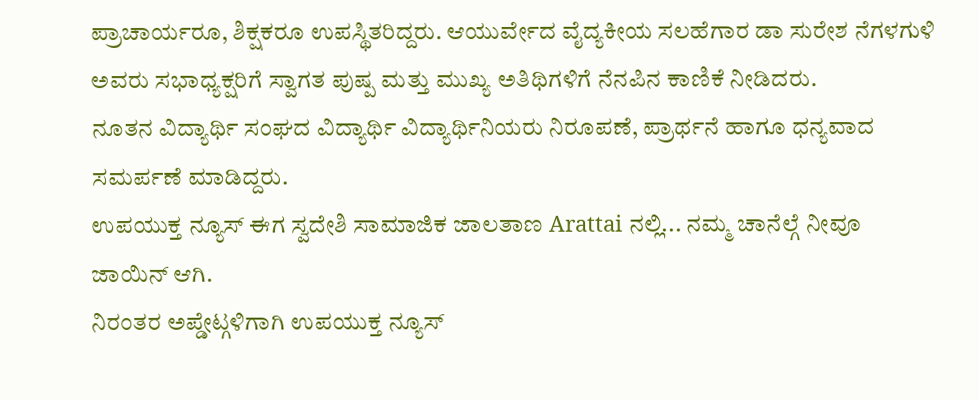ಪ್ರಾಚಾರ್ಯರೂ, ಶಿಕ್ಷಕರೂ ಉಪಸ್ಥಿತರಿದ್ದರು. ಆಯುರ್ವೇದ ವೈದ್ಯಕೀಯ ಸಲಹೆಗಾರ ಡಾ ಸುರೇಶ ನೆಗಳಗುಳಿ ಅವರು ಸಭಾಧ್ಯಕ್ಷರಿಗೆ ಸ್ವಾಗತ ಪುಷ್ಪ ಮತ್ತು ಮುಖ್ಯ ಅತಿಥಿಗಳಿಗೆ ನೆನಪಿನ ಕಾಣಿಕೆ ನೀಡಿದರು.
ನೂತನ ವಿದ್ಯಾರ್ಥಿ ಸಂಘದ ವಿದ್ಯಾರ್ಥಿ ವಿದ್ಯಾರ್ಥಿನಿಯರು ನಿರೂಪಣೆ, ಪ್ರಾರ್ಥನೆ ಹಾಗೂ ಧನ್ಯವಾದ ಸಮರ್ಪಣೆ ಮಾಡಿದ್ದರು.
ಉಪಯುಕ್ತ ನ್ಯೂಸ್ ಈಗ ಸ್ವದೇಶಿ ಸಾಮಾಜಿಕ ಜಾಲತಾಣ Arattai ನಲ್ಲಿ... ನಮ್ಮ ಚಾನೆಲ್ಗೆ ನೀವೂ ಜಾಯಿನ್ ಆಗಿ.
ನಿರಂತರ ಅಪ್ಡೇಟ್ಗಳಿಗಾಗಿ ಉಪಯುಕ್ತ ನ್ಯೂಸ್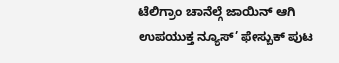ಟೆಲಿಗ್ರಾಂ ಚಾನೆಲ್ಗೆ ಜಾಯಿನ್ ಆಗಿ
ಉಪಯುಕ್ತ ನ್ಯೂಸ್’ ಫೇಸ್ಬುಕ್ ಪುಟ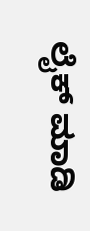ಲೈಕ್ ಮಾಡಿ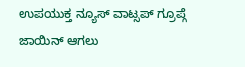ಉಪಯುಕ್ತ ನ್ಯೂಸ್ ವಾಟ್ಸಪ್ ಗ್ರೂಪ್ಗೆ ಜಾಯಿನ್ ಆಗಲು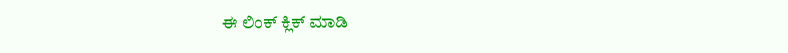ಈ ಲಿಂಕ್ ಕ್ಲಿಕ್ ಮಾಡಿ